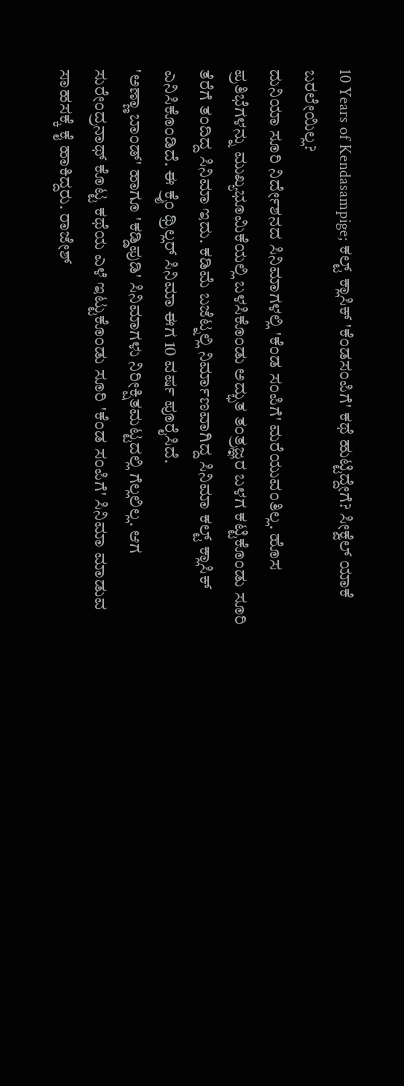10 Years of Kendasampige; ಕಲ್ಟ್ ಕ್ಲಾಸಿಕ್ 'ಕೆಂಡಸಂಪಿಗೆ' ಕಥೆ ಹುಟ್ಟಿದ್ದೇಗೆ? ಸೀಕ್ವೆಲ್ ಯಾಕೆ ಬರಲೇಯಿಲ್ಲ?
ದುನಿಯಾ ಸೂರಿ ನಿರ್ದೇಶನದ ಸಿನಿಮಾಗಳಲ್ಲಿ 'ಕೆಂಡ ಸಂಪಿಗೆ' ಮರೆಯುವಂತಿಲ್ಲ. ಹೊಸ ಪ್ರತಿಭೆಗಳನ್ನು ಮುಖ್ಯಭೂಮಿಕೆಯಲ್ಲಿ ಬಳಸಿಕೊಂಡು ಅದ್ಭುತ ತಂತ್ರಜ್ಞರ ಬಳಗ ಕಟ್ಟಿಕೊಂಡು ಸೂರಿ ತೆರೆಗೆ ತಂದಿದ್ದ ಸಿನಿಮಾ ಇದು. ಕಡಿಮೆ ಬಜೆಟ್ನಲ್ಲಿ ನಿರ್ಮಾಣವಾಗಿದ್ದ ಸಿನಿಮಾ ಕಲ್ಟ್ ಕ್ಲಾಸಿಕ್ ಎನಿಸಿಕೊಂಡಿದೆ. ಈ ಕ್ರೈಂ ಥ್ರಿಲ್ಲರ್ ಸಿನಿಮಾ ಈಗ 10 ವರ್ಷ ಪೂರೈಸಿದೆ.
'ಅಣ್ಣಾ ಬಾಂಡ್' ಹಾಗೂ 'ಕಡ್ಡಿಪುಡಿ' ಸಿನಿಮಾಗಳು ನಿರೀಕ್ಷಿತಮಟ್ಟದಲ್ಲಿ ಗೆಲ್ಲಲಿಲ್ಲ. ಆಗ ಸುರೇಂದ್ರನಾಥ್ ಕೊಟ್ಟ ಕಥೆಯ ಎಳೆ ಇಟ್ಟುಕೊಂಡು ಸೂರಿ 'ಕೆಂಡ ಸಂಪಿಗೆ' ಸಿನಿಮಾ ಮಾಡುವ ಸಾಹಸಕ್ಕೆ ಕೈ ಹಾಕಿದ್ದರು. ರಾಜೇಶ್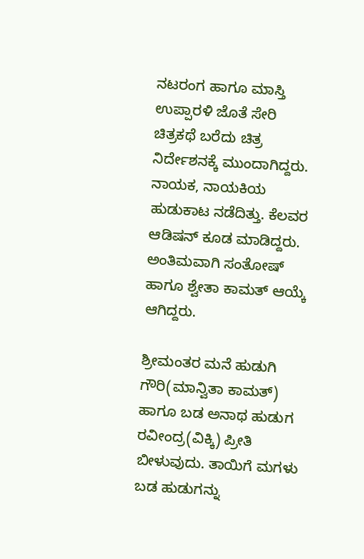ನಟರಂಗ ಹಾಗೂ ಮಾಸ್ತಿ ಉಪ್ಪಾರಳಿ ಜೊತೆ ಸೇರಿ ಚಿತ್ರಕಥೆ ಬರೆದು ಚಿತ್ರ ನಿರ್ದೇಶನಕ್ಕೆ ಮುಂದಾಗಿದ್ದರು. ನಾಯಕ, ನಾಯಕಿಯ ಹುಡುಕಾಟ ನಡೆದಿತ್ತು. ಕೆಲವರ ಆಡಿಷನ್ ಕೂಡ ಮಾಡಿದ್ದರು. ಅಂತಿಮವಾಗಿ ಸಂತೋಷ್ ಹಾಗೂ ಶ್ವೇತಾ ಕಾಮತ್ ಆಯ್ಕೆ ಆಗಿದ್ದರು.

ಶ್ರೀಮಂತರ ಮನೆ ಹುಡುಗಿ ಗೌರಿ(ಮಾನ್ವಿತಾ ಕಾಮತ್) ಹಾಗೂ ಬಡ ಅನಾಥ ಹುಡುಗ ರವೀಂದ್ರ(ವಿಕ್ಕಿ) ಪ್ರೀತಿ ಬೀಳುವುದು. ತಾಯಿಗೆ ಮಗಳು ಬಡ ಹುಡುಗನ್ನು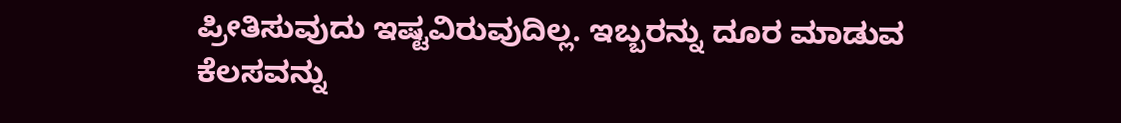ಪ್ರೀತಿಸುವುದು ಇಷ್ಟವಿರುವುದಿಲ್ಲ. ಇಬ್ಬರನ್ನು ದೂರ ಮಾಡುವ ಕೆಲಸವನ್ನು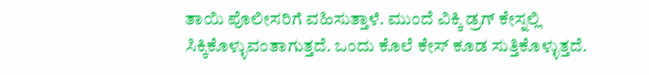ತಾಯಿ ಪೊಲೀಸರಿಗೆ ವಹಿಸುತ್ತಾಳೆ. ಮುಂದೆ ವಿಕ್ಕಿ ಡ್ರಗ್ ಕೇಸ್ನಲ್ಲಿ ಸಿಕ್ಕಿಕೊಳ್ಳುವಂತಾಗುತ್ತದೆ. ಒಂದು ಕೊಲೆ ಕೇಸ್ ಕೂಡ ಸುತ್ತಿಕೊಳ್ಳುತ್ತದೆ.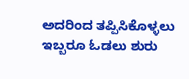ಅದರಿಂದ ತಪ್ಪಿಸಿಕೊಳ್ಳಲು ಇಬ್ಬರೂ ಓಡಲು ಶುರು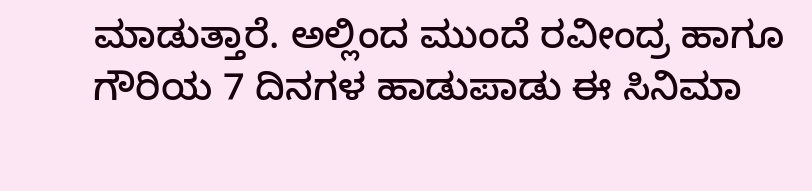ಮಾಡುತ್ತಾರೆ. ಅಲ್ಲಿಂದ ಮುಂದೆ ರವೀಂದ್ರ ಹಾಗೂ ಗೌರಿಯ 7 ದಿನಗಳ ಹಾಡುಪಾಡು ಈ ಸಿನಿಮಾ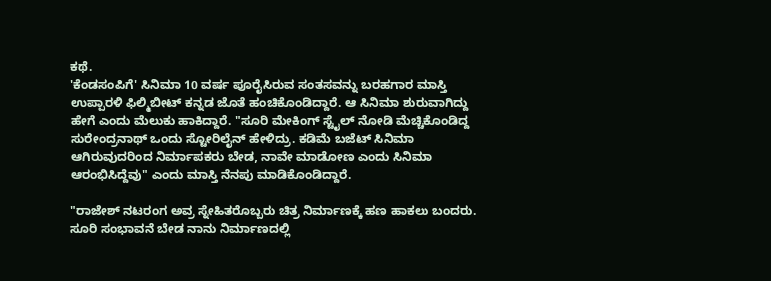ಕಥೆ.
'ಕೆಂಡಸಂಪಿಗೆ' ಸಿನಿಮಾ 10 ವರ್ಷ ಪೂರೈಸಿರುವ ಸಂತಸವನ್ನು ಬರಹಗಾರ ಮಾಸ್ತಿ ಉಪ್ಪಾರಳಿ ಫಿಲ್ಮಿಬೀಟ್ ಕನ್ನಡ ಜೊತೆ ಹಂಚಿಕೊಂಡಿದ್ದಾರೆ. ಆ ಸಿನಿಮಾ ಶುರುವಾಗಿದ್ದು ಹೇಗೆ ಎಂದು ಮೆಲುಕು ಹಾಕಿದ್ದಾರೆ. "ಸೂರಿ ಮೇಕಿಂಗ್ ಸ್ಟೈಲ್ ನೋಡಿ ಮೆಚ್ಚಿಕೊಂಡಿದ್ದ ಸುರೇಂದ್ರನಾಥ್ ಒಂದು ಸ್ಟೋರಿಲೈನ್ ಹೇಳಿದ್ರು. ಕಡಿಮೆ ಬಜೆಟ್ ಸಿನಿಮಾ ಆಗಿರುವುದರಿಂದ ನಿರ್ಮಾಪಕರು ಬೇಡ, ನಾವೇ ಮಾಡೋಣ ಎಂದು ಸಿನಿಮಾ ಆರಂಭಿಸಿದ್ದೆವು" ಎಂದು ಮಾಸ್ತಿ ನೆನಪು ಮಾಡಿಕೊಂಡಿದ್ದಾರೆ.

"ರಾಜೇಶ್ ನಟರಂಗ ಅವ್ರ ಸ್ನೇಹಿತರೊಬ್ಬರು ಚಿತ್ರ ನಿರ್ಮಾಣಕ್ಕೆ ಹಣ ಹಾಕಲು ಬಂದರು. ಸೂರಿ ಸಂಭಾವನೆ ಬೇಡ ನಾನು ನಿರ್ಮಾಣದಲ್ಲಿ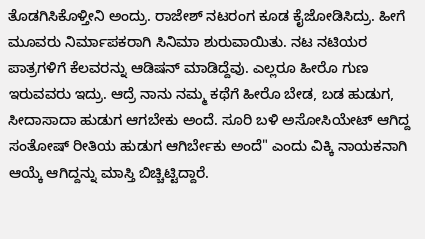ತೊಡಗಿಸಿಕೊಳ್ತೀನಿ ಅಂದ್ರು. ರಾಜೇಶ್ ನಟರಂಗ ಕೂಡ ಕೈಜೋಡಿಸಿದ್ರು. ಹೀಗೆ ಮೂವರು ನಿರ್ಮಾಪಕರಾಗಿ ಸಿನಿಮಾ ಶುರುವಾಯಿತು. ನಟ ನಟಿಯರ ಪಾತ್ರಗಳಿಗೆ ಕೆಲವರನ್ನು ಆಡಿಷನ್ ಮಾಡಿದ್ದೆವು. ಎಲ್ಲರೂ ಹೀರೊ ಗುಣ ಇರುವವರು ಇದ್ರು. ಆದ್ರೆ ನಾನು ನಮ್ಮ ಕಥೆಗೆ ಹೀರೊ ಬೇಡ, ಬಡ ಹುಡುಗ, ಸೀದಾಸಾದಾ ಹುಡುಗ ಆಗಬೇಕು ಅಂದೆ. ಸೂರಿ ಬಳಿ ಅಸೋಸಿಯೇಟ್ ಆಗಿದ್ದ ಸಂತೋಷ್ ರೀತಿಯ ಹುಡುಗ ಆಗಿರ್ಬೇಕು ಅಂದೆ" ಎಂದು ವಿಕ್ಕಿ ನಾಯಕನಾಗಿ ಆಯ್ಕೆ ಆಗಿದ್ದನ್ನು ಮಾಸ್ತಿ ಬಿಚ್ಚಿಟ್ಟಿದ್ದಾರೆ.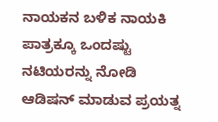ನಾಯಕನ ಬಳಿಕ ನಾಯಕಿ ಪಾತ್ರಕ್ಕೂ ಒಂದಷ್ಟು ನಟಿಯರನ್ನು ನೋಡಿ ಆಡಿಷನ್ ಮಾಡುವ ಪ್ರಯತ್ನ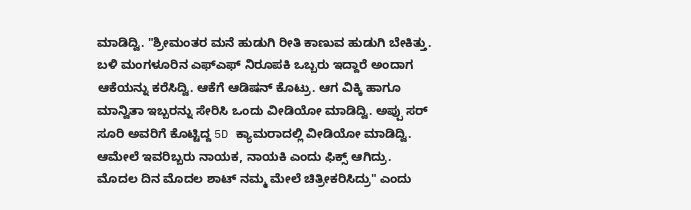ಮಾಡಿದ್ವಿ. "ಶ್ರೀಮಂತರ ಮನೆ ಹುಡುಗಿ ರೀತಿ ಕಾಣುವ ಹುಡುಗಿ ಬೇಕಿತ್ತು. ಬಳಿ ಮಂಗಳೂರಿನ ಎಫ್ಎಫ್ ನಿರೂಪಕಿ ಒಬ್ಬರು ಇದ್ದಾರೆ ಅಂದಾಗ ಆಕೆಯನ್ನು ಕರೆಸಿದ್ವಿ. ಆಕೆಗೆ ಆಡಿಷನ್ ಕೊಟ್ರು. ಆಗ ವಿಕ್ಕಿ ಹಾಗೂ ಮಾನ್ವಿತಾ ಇಬ್ಬರನ್ನು ಸೇರಿಸಿ ಒಂದು ವೀಡಿಯೋ ಮಾಡಿದ್ವಿ. ಅಪ್ಪು ಸರ್ ಸೂರಿ ಅವರಿಗೆ ಕೊಟ್ಟಿದ್ದ 5D ಕ್ಯಾಮರಾದಲ್ಲಿ ವೀಡಿಯೋ ಮಾಡಿದ್ವಿ. ಆಮೇಲೆ ಇವರಿಬ್ಬರು ನಾಯಕ, ನಾಯಕಿ ಎಂದು ಫಿಕ್ಸ್ ಆಗಿದ್ರು. ಮೊದಲ ದಿನ ಮೊದಲ ಶಾಟ್ ನಮ್ಮ ಮೇಲೆ ಚಿತ್ರೀಕರಿಸಿದ್ರು" ಎಂದು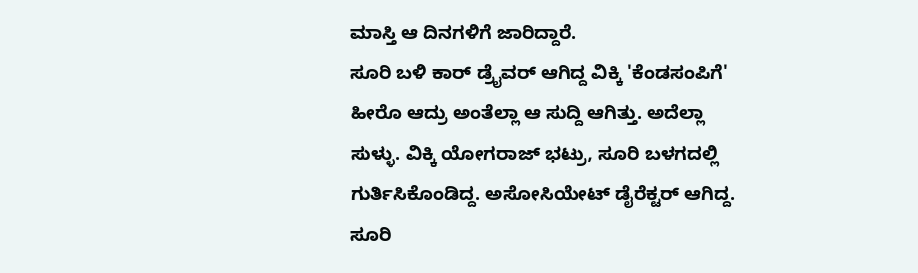ಮಾಸ್ತಿ ಆ ದಿನಗಳಿಗೆ ಜಾರಿದ್ದಾರೆ.
ಸೂರಿ ಬಳಿ ಕಾರ್ ಡ್ರೈವರ್ ಆಗಿದ್ದ ವಿಕ್ಕಿ 'ಕೆಂಡಸಂಪಿಗೆ' ಹೀರೊ ಆದ್ರು ಅಂತೆಲ್ಲಾ ಆ ಸುದ್ದಿ ಆಗಿತ್ತು. ಅದೆಲ್ಲಾ ಸುಳ್ಳು. ವಿಕ್ಕಿ ಯೋಗರಾಜ್ ಭಟ್ರು, ಸೂರಿ ಬಳಗದಲ್ಲಿ ಗುರ್ತಿಸಿಕೊಂಡಿದ್ದ. ಅಸೋಸಿಯೇಟ್ ಡೈರೆಕ್ಟರ್ ಆಗಿದ್ದ. ಸೂರಿ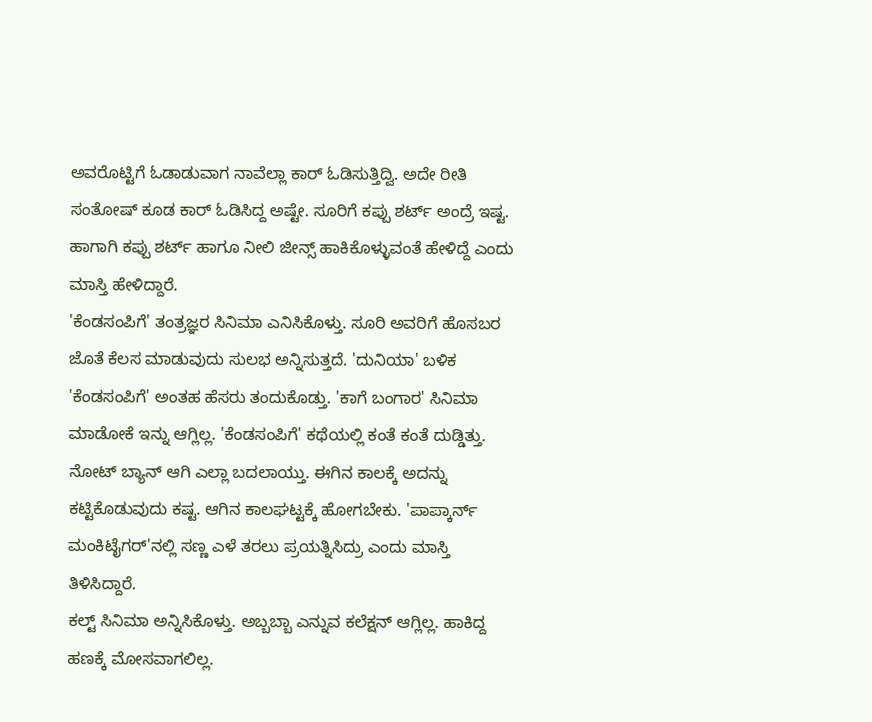ಅವರೊಟ್ಟಿಗೆ ಓಡಾಡುವಾಗ ನಾವೆಲ್ಲಾ ಕಾರ್ ಓಡಿಸುತ್ತಿದ್ವಿ. ಅದೇ ರೀತಿ ಸಂತೋಷ್ ಕೂಡ ಕಾರ್ ಓಡಿಸಿದ್ದ ಅಷ್ಟೇ. ಸೂರಿಗೆ ಕಪ್ಪು ಶರ್ಟ್ ಅಂದ್ರೆ ಇಷ್ಟ. ಹಾಗಾಗಿ ಕಪ್ಪು ಶರ್ಟ್ ಹಾಗೂ ನೀಲಿ ಜೀನ್ಸ್ ಹಾಕಿಕೊಳ್ಳುವಂತೆ ಹೇಳಿದ್ದೆ ಎಂದು ಮಾಸ್ತಿ ಹೇಳಿದ್ದಾರೆ.
'ಕೆಂಡಸಂಪಿಗೆ' ತಂತ್ರಜ್ಞರ ಸಿನಿಮಾ ಎನಿಸಿಕೊಳ್ತು. ಸೂರಿ ಅವರಿಗೆ ಹೊಸಬರ ಜೊತೆ ಕೆಲಸ ಮಾಡುವುದು ಸುಲಭ ಅನ್ನಿಸುತ್ತದೆ. 'ದುನಿಯಾ' ಬಳಿಕ 'ಕೆಂಡಸಂಪಿಗೆ' ಅಂತಹ ಹೆಸರು ತಂದುಕೊಡ್ತು. 'ಕಾಗೆ ಬಂಗಾರ' ಸಿನಿಮಾ ಮಾಡೋಕೆ ಇನ್ನು ಆಗ್ಲಿಲ್ಲ. 'ಕೆಂಡಸಂಪಿಗೆ' ಕಥೆಯಲ್ಲಿ ಕಂತೆ ಕಂತೆ ದುಡ್ಡಿತ್ತು. ನೋಟ್ ಬ್ಯಾನ್ ಆಗಿ ಎಲ್ಲಾ ಬದಲಾಯ್ತು. ಈಗಿನ ಕಾಲಕ್ಕೆ ಅದನ್ನು ಕಟ್ಟಿಕೊಡುವುದು ಕಷ್ಟ. ಆಗಿನ ಕಾಲಘಟ್ಟಕ್ಕೆ ಹೋಗಬೇಕು. 'ಪಾಪ್ಕಾರ್ನ್ ಮಂಕಿಟೈಗರ್'ನಲ್ಲಿ ಸಣ್ಣ ಎಳೆ ತರಲು ಪ್ರಯತ್ನಿಸಿದ್ರು ಎಂದು ಮಾಸ್ತಿ ತಿಳಿಸಿದ್ದಾರೆ.
ಕಲ್ಟ್ ಸಿನಿಮಾ ಅನ್ನಿಸಿಕೊಳ್ತು. ಅಬ್ಬಬ್ಬಾ ಎನ್ನುವ ಕಲೆಕ್ಷನ್ ಆಗ್ಲಿಲ್ಲ. ಹಾಕಿದ್ದ ಹಣಕ್ಕೆ ಮೋಸವಾಗಲಿಲ್ಲ.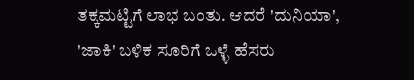ತಕ್ಕಮಟ್ಟಿಗೆ ಲಾಭ ಬಂತು. ಆದರೆ 'ದುನಿಯಾ', 'ಜಾಕಿ' ಬಳಿಕ ಸೂರಿಗೆ ಒಳ್ಳೆ ಹೆಸರು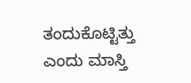ತಂದುಕೊಟ್ಟಿತ್ತು ಎಂದು ಮಾಸ್ತಿ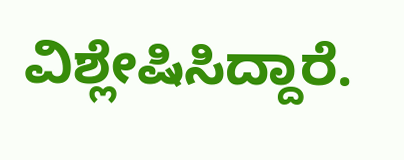ವಿಶ್ಲೇಷಿಸಿದ್ದಾರೆ.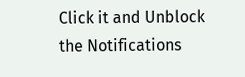Click it and Unblock the Notifications